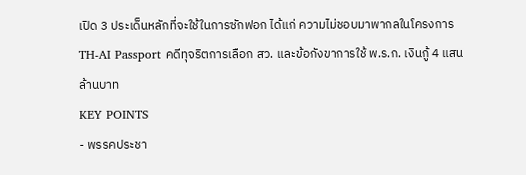เปิด 3 ประเด็นหลักที่จะใช้ในการซักฟอก ได้แก่ ความไม่ชอบมาพากลในโครงการ TH-AI Passport คดีทุจริตการเลือก สว. และข้อกังขาการใช้ พ.ร.ก. เงินกู้ 4 แสนล้านบาท
KEY POINTS
- พรรคประชา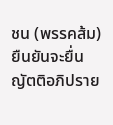ชน (พรรคส้ม) ยืนยันจะยื่นญัตติอภิปราย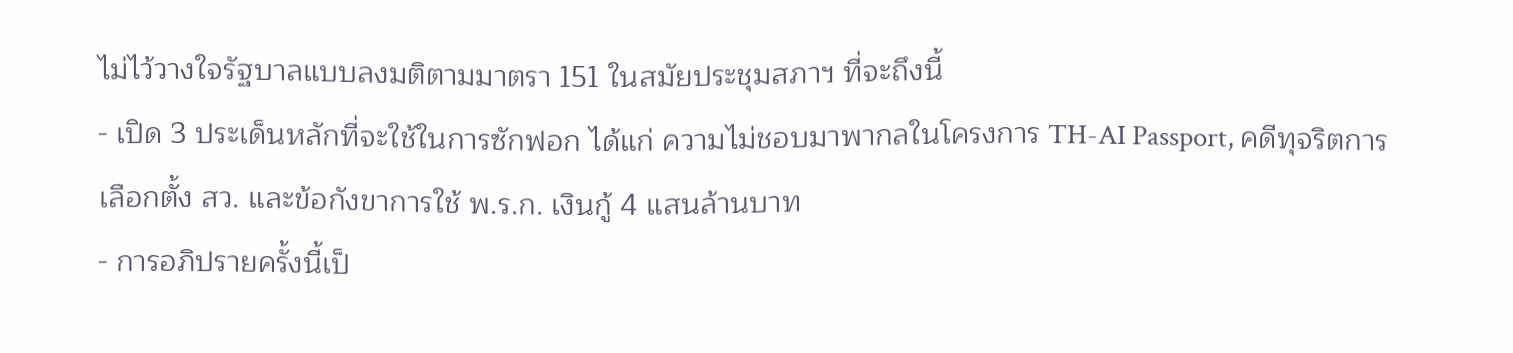ไม่ไว้วางใจรัฐบาลแบบลงมติตามมาตรา 151 ในสมัยประชุมสภาฯ ที่จะถึงนี้
- เปิด 3 ประเด็นหลักที่จะใช้ในการซักฟอก ได้แก่ ความไม่ชอบมาพากลในโครงการ TH-AI Passport, คดีทุจริตการเลือกตั้ง สว. และข้อกังขาการใช้ พ.ร.ก. เงินกู้ 4 แสนล้านบาท
- การอภิปรายครั้งนี้เป็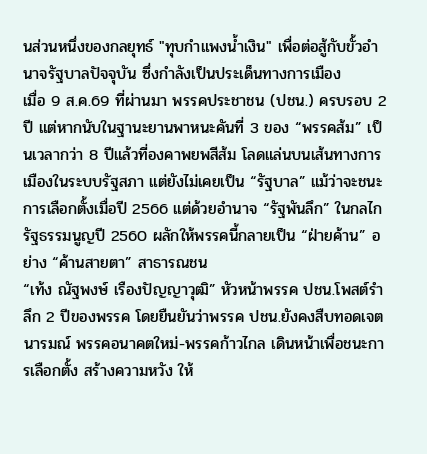นส่วนหนึ่งของกลยุทธ์ "ทุบกำแพงน้ำเงิน" เพื่อต่อสู้กับขั้วอำนาจรัฐบาลปัจจุบัน ซึ่งกำลังเป็นประเด็นทางการเมือง
เมื่อ 9 ส.ค.69 ที่ผ่านมา พรรคประชาชน (ปชน.) ครบรอบ 2 ปี แต่หากนับในฐานะยานพาหนะคันที่ 3 ของ “พรรคส้ม” เป็นเวลากว่า 8 ปีแล้วที่องคาพยพสีส้ม โลดแล่นบนเส้นทางการเมืองในระบบรัฐสภา แต่ยังไม่เคยเป็น “รัฐบาล” แม้ว่าจะชนะการเลือกตั้งเมื่อปี 2566 แต่ด้วยอำนาจ “รัฐพันลึก” ในกลไกรัฐธรรมนูญปี 2560 ผลักให้พรรคนี้กลายเป็น “ฝ่ายค้าน” อย่าง “ค้านสายตา” สาธารณชน
“เท้ง ณัฐพงษ์ เรืองปัญญาวุฒิ” หัวหน้าพรรค ปชน.โพสต์รำลึก 2 ปีของพรรค โดยยืนยันว่าพรรค ปชน.ยังคงสืบทอดเจตนารมณ์ พรรคอนาคตใหม่-พรรคก้าวไกล เดินหน้าเพื่อชนะการเลือกตั้ง สร้างความหวัง ให้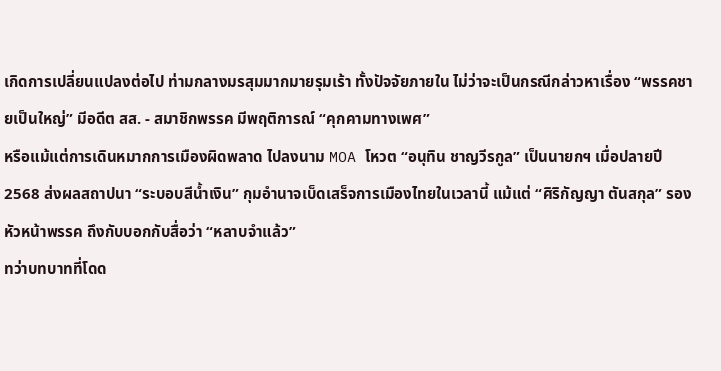เกิดการเปลี่ยนแปลงต่อไป ท่ามกลางมรสุมมากมายรุมเร้า ทั้งปัจจัยภายใน ไม่ว่าจะเป็นกรณีกล่าวหาเรื่อง “พรรคชายเป็นใหญ่” มีอดีต สส. - สมาชิกพรรค มีพฤติการณ์ “คุกคามทางเพศ”
หรือแม้แต่การเดินหมากการเมืองผิดพลาด ไปลงนาม MOA โหวต “อนุทิน ชาญวีรกูล” เป็นนายกฯ เมื่อปลายปี 2568 ส่งผลสถาปนา “ระบอบสีน้ำเงิน” กุมอำนาจเบ็ดเสร็จการเมืองไทยในเวลานี้ แม้แต่ “ศิริกัญญา ตันสกุล” รองหัวหน้าพรรค ถึงกับบอกกับสื่อว่า “หลาบจำแล้ว”
ทว่าบทบาทที่โดด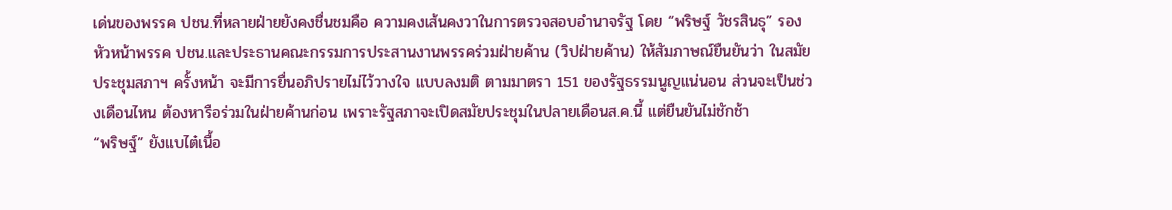เด่นของพรรค ปชน.ที่หลายฝ่ายยังคงชื่นชมคือ ความคงเส้นคงวาในการตรวจสอบอำนาจรัฐ โดย “พริษฐ์ วัชรสินธุ” รองหัวหน้าพรรค ปชน.และประธานคณะกรรมการประสานงานพรรคร่วมฝ่ายค้าน (วิปฝ่ายค้าน) ให้สัมภาษณ์ยืนยันว่า ในสมัยประชุมสภาฯ ครั้งหน้า จะมีการยื่นอภิปรายไม่ไว้วางใจ แบบลงมติ ตามมาตรา 151 ของรัฐธรรมนูญแน่นอน ส่วนจะเป็นช่วงเดือนไหน ต้องหารือร่วมในฝ่ายค้านก่อน เพราะรัฐสภาจะเปิดสมัยประชุมในปลายเดือนส.ค.นี้ แต่ยืนยันไม่ชักช้า
“พริษฐ์” ยังแบไต๋เนื้อ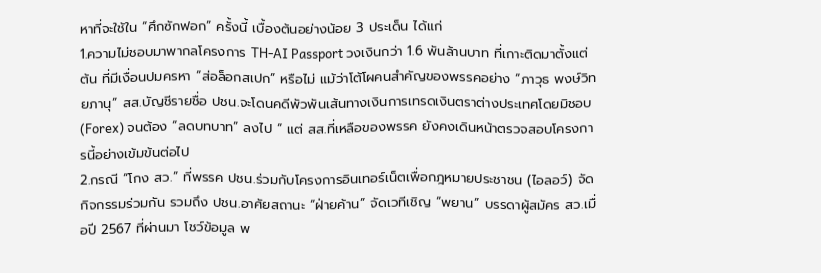หาที่จะใช้ใน “ศึกซักฟอก” ครั้งนี้ เบื้องต้นอย่างน้อย 3 ประเด็น ได้แก่
1.ความไม่ชอบมาพากลโครงการ TH-AI Passport วงเงินกว่า 1.6 พันล้านบาท ที่เกาะติดมาตั้งแต่ต้น ที่มีเงื่อนปมครหา “ส่อล็อกสเปก” หรือไม่ แม้ว่าโต้โผคนสำคัญของพรรคอย่าง “ภาวุธ พงษ์วิทยภานุ” สส.บัญชีรายชื่อ ปชน.จะโดนคดีพัวพันเส้นทางเงินการเทรดเงินตราต่างประเทศโดยมิชอบ (Forex) จนต้อง “ลดบทบาท” ลงไป “ แต่ สส.ที่เหลือของพรรค ยังคงเดินหน้าตรวจสอบโครงการนี้อย่างเข้มข้นต่อไป
2.กรณี “โกง สว.” ที่พรรค ปชน.ร่วมกับโครงการอินเทอร์เน็ตเพื่อกฎหมายประชาชน (ไอลอว์) จัดกิจกรรมร่วมกัน รวมถึง ปชน.อาศัยสถานะ “ฝ่ายค้าน” จัดเวทีเชิญ “พยาน” บรรดาผู้สมัคร สว.เมื่อปี 2567 ที่ผ่านมา โชว์ข้อมูล พ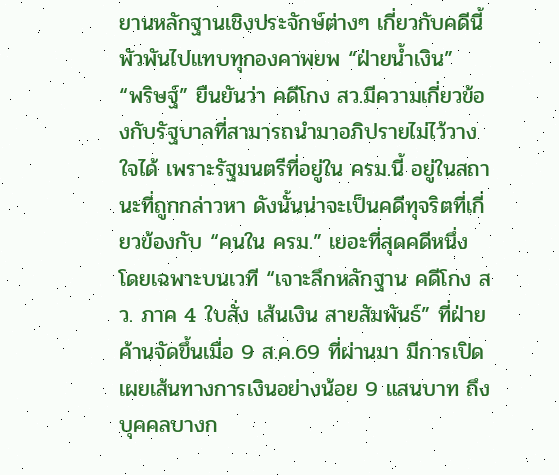ยานหลักฐานเชิงประจักษ์ต่างๆ เกี่ยวกับคดีนี้ พัวพันไปแทบทุกองคาพยพ “ฝ่ายน้ำเงิน”
“พริษฐ์” ยืนยันว่า คดีโกง สว.มีความเกี่ยวข้องกับรัฐบาลที่สามารถนำมาอภิปรายไม่ไว้วางใจได้ เพราะรัฐมนตรีที่อยู่ใน ครม.นี้ อยู่ในสถานะที่ถูกกล่าวหา ดังนั้นน่าจะเป็นคดีทุจริตที่เกี่ยวข้องกับ “คนใน ครม.” เยอะที่สุดคดีหนึ่ง
โดยเฉพาะบนเวที “เจาะลึกหลักฐาน คดีโกง สว. ภาค 4 ใบสั่ง เส้นเงิน สายสัมพันธ์” ที่ฝ่ายค้านจัดขึ้นเมื่อ 9 ส.ค.69 ที่ผ่านมา มีการเปิดเผยเส้นทางการเงินอย่างน้อย 9 แสนบาท ถึงบุคคลบางก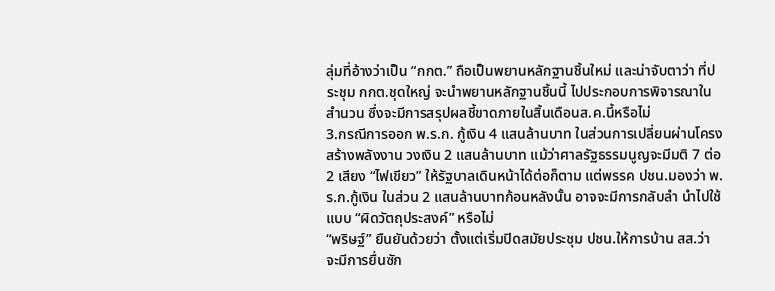ลุ่มที่อ้างว่าเป็น “กกต.” ถือเป็นพยานหลักฐานชิ้นใหม่ และน่าจับตาว่า ที่ประชุม กกต.ชุดใหญ่ จะนำพยานหลักฐานชิ้นนี้ ไปประกอบการพิจารณาในสำนวน ซึ่งจะมีการสรุปผลชี้ขาดภายในสิ้นเดือนส.ค.นี้หรือไม่
3.กรณีการออก พ.ร.ก. กู้เงิน 4 แสนล้านบาท ในส่วนการเปลี่ยนผ่านโครงสร้างพลังงาน วงเงิน 2 แสนล้านบาท แม้ว่าศาลรัฐธรรมนูญจะมีมติ 7 ต่อ 2 เสียง “ไฟเขียว” ให้รัฐบาลเดินหน้าได้ต่อก็ตาม แต่พรรค ปชน.มองว่า พ.ร.ก.กู้เงิน ในส่วน 2 แสนล้านบาทก้อนหลังนั้น อาจจะมีการกลับลำ นำไปใช้แบบ “ผิดวัตถุประสงค์” หรือไม่
“พริษฐ์” ยืนยันด้วยว่า ตั้งแต่เริ่มปิดสมัยประชุม ปชน.ให้การบ้าน สส.ว่า จะมีการยื่นซัก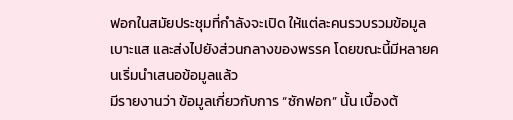ฟอกในสมัยประชุมที่กำลังจะเปิด ให้แต่ละคนรวบรวมข้อมูลเบาะแส และส่งไปยังส่วนกลางของพรรค โดยขณะนี้มีหลายคนเริ่มนำเสนอข้อมูลแล้ว
มีรายงานว่า ข้อมูลเกี่ยวกับการ “ซักฟอก” นั้น เบื้องต้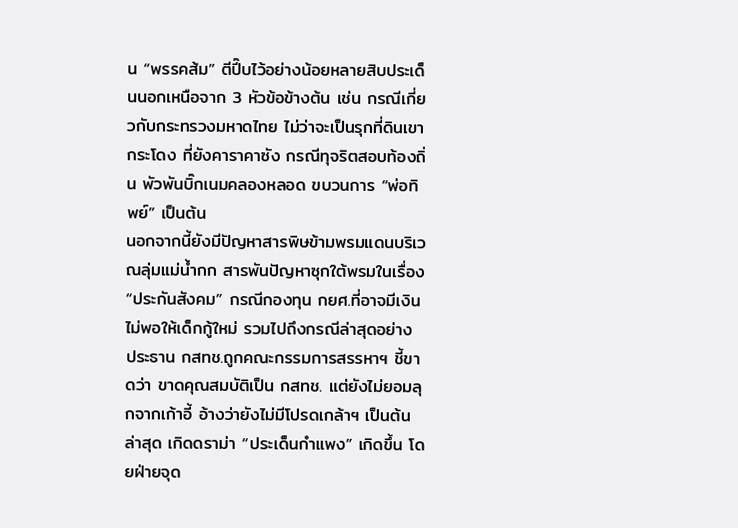น “พรรคส้ม” ตีปี๊บไว้อย่างน้อยหลายสิบประเด็นนอกเหนือจาก 3 หัวข้อข้างต้น เช่น กรณีเกี่ยวกับกระทรวงมหาดไทย ไม่ว่าจะเป็นรุกที่ดินเขากระโดง ที่ยังคาราคาซัง กรณีทุจริตสอบท้องถิ่น พัวพันบิ๊กเนมคลองหลอด ขบวนการ “พ่อทิพย์” เป็นต้น
นอกจากนี้ยังมีปัญหาสารพิษข้ามพรมแดนบริเวณลุ่มแม่น้ำกก สารพันปัญหาซุกใต้พรมในเรื่อง “ประกันสังคม” กรณีกองทุน กยศ.ที่อาจมีเงินไม่พอให้เด็กกู้ใหม่ รวมไปถึงกรณีล่าสุดอย่าง ประธาน กสทช.ถูกคณะกรรมการสรรหาฯ ชี้ขาดว่า ขาดคุณสมบัติเป็น กสทช. แต่ยังไม่ยอมลุกจากเก้าอี้ อ้างว่ายังไม่มีโปรดเกล้าฯ เป็นต้น
ล่าสุด เกิดดราม่า “ประเด็นกำแพง” เกิดขึ้น โดยฝ่ายจุด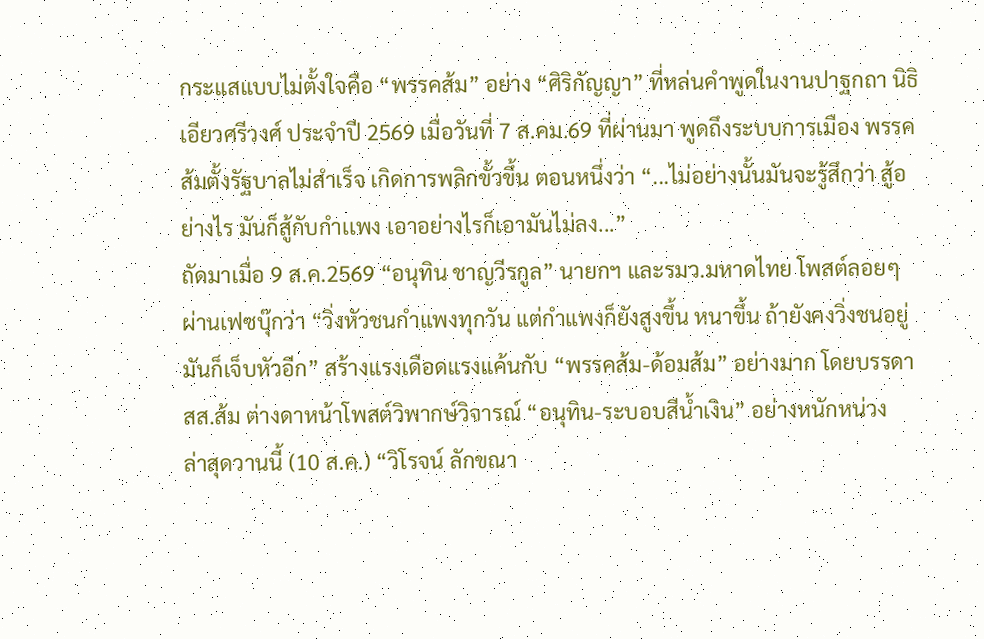กระแสแบบไม่ตั้งใจคือ “พรรคส้ม” อย่าง “ศิริกัญญา” ที่หล่นคำพูดในงานปาฐกถา นิธิ เอียวศรีวงศ์ ประจำปี 2569 เมื่อวันที่ 7 ส.คม.69 ที่ผ่านมา พูดถึงระบบการเมือง พรรคส้มตั้งรัฐบาลไม่สำเร็จ เกิดการพลิกขั้วขึ้น ตอนหนึ่งว่า “...ไม่อย่างนั้นมันจะรู้สึกว่า สู้อย่างไร มันก็สู้กับกำเเพง เอาอย่างไรก็เอามันไม่ลง...”
ถัดมาเมื่อ 9 ส.ค.2569 “อนุทิน ชาญวีรกูล” นายกฯ และรมว.มหาดไทย โพสต์ลอยๆ ผ่านเฟซบุ๊กว่า “วิ่งหัวชนกำแพงทุกวัน แต่กำแพงก็ยังสูงขึ้น หนาขึ้น ถ้ายังคงวิ่งชนอยู่ มันก็เจ็บหัวอีก” สร้างแรงเดือดแรงแค้นกับ “พรรคส้ม-ด้อมส้ม” อย่างมาก โดยบรรดา สส.ส้ม ต่างดาหน้าโพสต์วิพากษ์วิจารณ์ “อนุทิน-ระบอบสีน้ำเงิน” อย่างหนักหน่วง
ล่าสุดวานนี้ (10 ส.ค.) “วิโรจน์ ลักขณา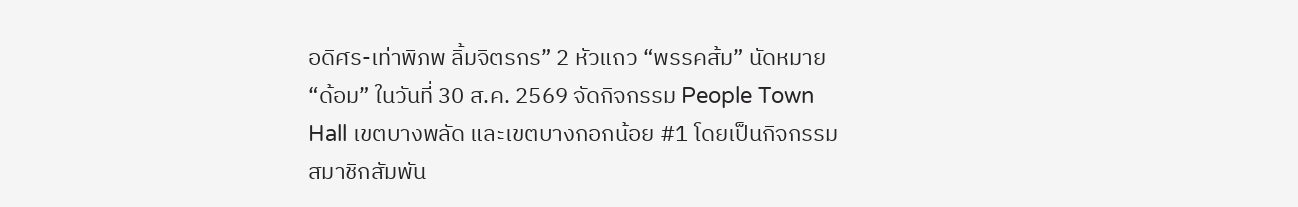อดิศร-เท่าพิภพ ลิ้มจิตรกร” 2 หัวแถว “พรรคส้ม” นัดหมาย “ด้อม” ในวันที่ 30 ส.ค. 2569 จัดกิจกรรม People Town Hall เขตบางพลัด และเขตบางกอกน้อย #1 โดยเป็นกิจกรรมสมาชิกสัมพัน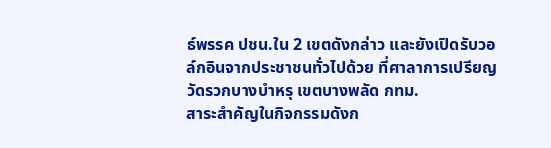ธ์พรรค ปชน.ใน 2 เขตดังกล่าว และยังเปิดรับวอล์กอินจากประชาชนทั่วไปด้วย ที่ศาลาการเปรียญ วัดรวกบางบำหรุ เขตบางพลัด กทม.
สาระสำคัญในกิจกรรมดังก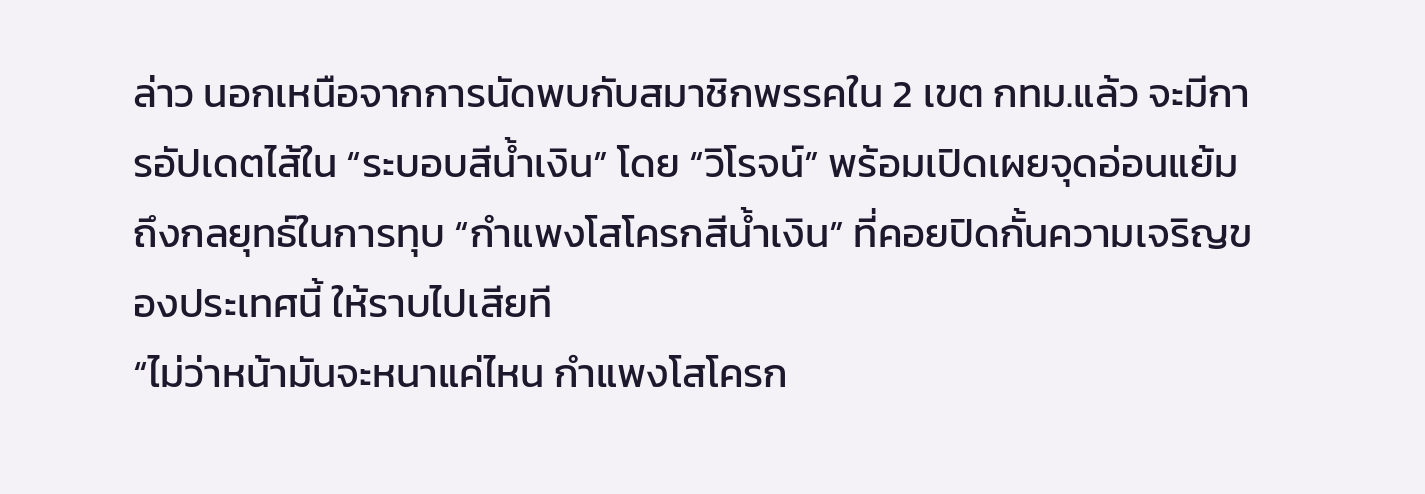ล่าว นอกเหนือจากการนัดพบกับสมาชิกพรรคใน 2 เขต กทม.แล้ว จะมีการอัปเดตไส้ใน “ระบอบสีน้ำเงิน” โดย “วิโรจน์” พร้อมเปิดเผยจุดอ่อนแย้มถึงกลยุทธ์ในการทุบ “กำแพงโสโครกสีน้ำเงิน” ที่คอยปิดกั้นความเจริญของประเทศนี้ ให้ราบไปเสียที
“ไม่ว่าหน้ามันจะหนาแค่ไหน กำแพงโสโครก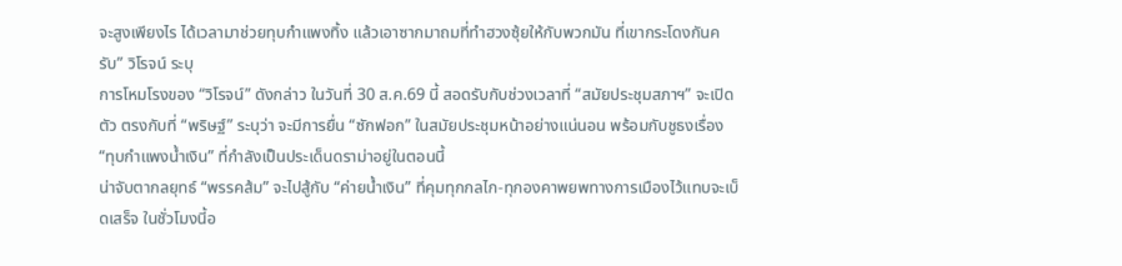จะสูงเพียงไร ได้เวลามาช่วยทุบกำแพงทิ้ง แล้วเอาซากมาถมที่ทำฮวงซุ้ยให้กับพวกมัน ที่เขากระโดงกันครับ” วิโรจน์ ระบุ
การโหมโรงของ “วิโรจน์” ดังกล่าว ในวันที่ 30 ส.ค.69 นี้ สอดรับกับช่วงเวลาที่ “สมัยประชุมสภาฯ” จะเปิดตัว ตรงกับที่ “พริษฐ์” ระบุว่า จะมีการยื่น “ซักฟอก” ในสมัยประชุมหน้าอย่างแน่นอน พร้อมกับชูธงเรื่อง “ทุบกำแพงน้ำเงิน” ที่กำลังเป็นประเด็นดราม่าอยู่ในตอนนี้
น่าจับตากลยุทธ์ “พรรคส้ม” จะไปสู้กับ “ค่ายน้ำเงิน” ที่คุมทุกกลไก-ทุกองคาพยพทางการเมืองไว้แทบจะเบ็ดเสร็จ ในชั่วโมงนี้อ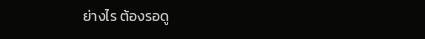ย่างไร ต้องรอดู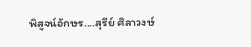พิสูจน์อักษร....สุรีย์ ศิลาวงษ์